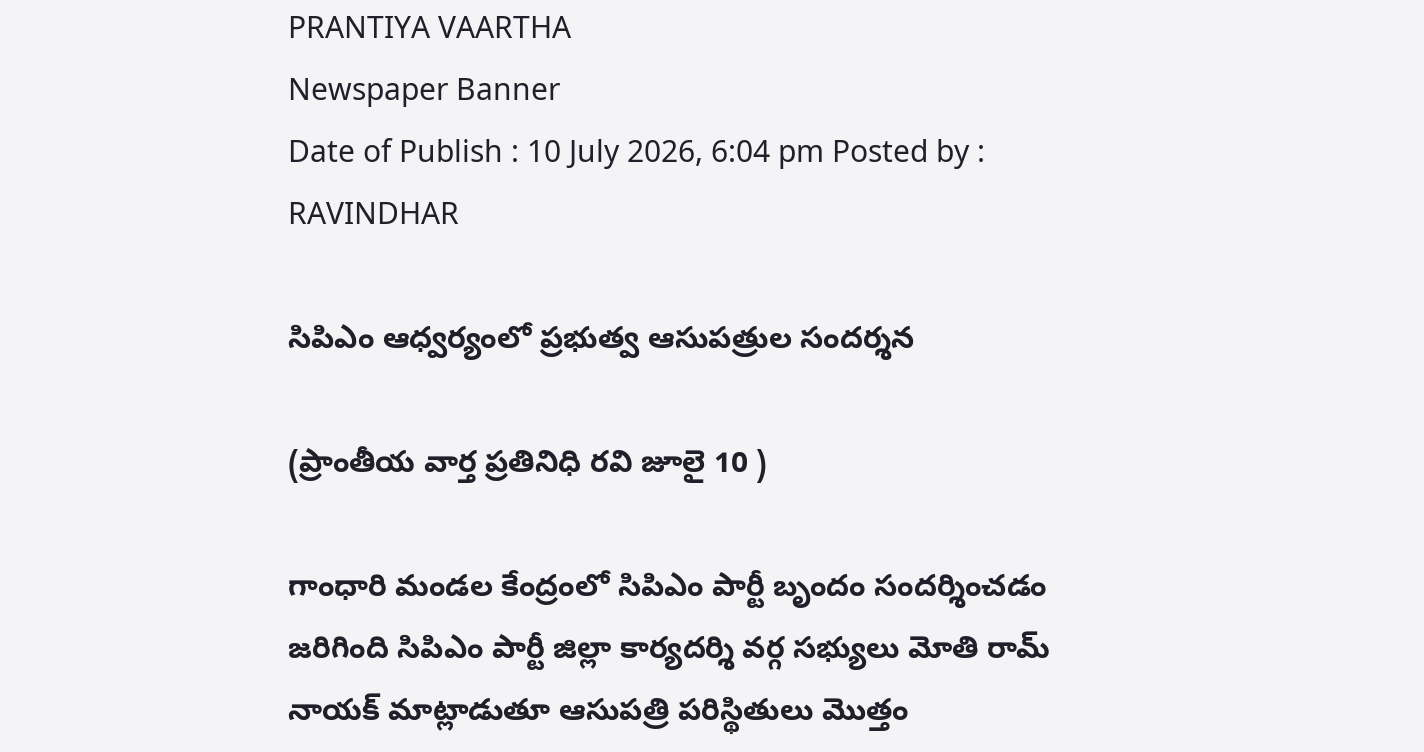PRANTIYA VAARTHA
Newspaper Banner
Date of Publish : 10 July 2026, 6:04 pm Posted by : RAVINDHAR

సిపిఎం ఆధ్వర్యంలో ప్రభుత్వ ఆసుపత్రుల సందర్శన

(ప్రాంతీయ వార్త ప్రతినిధి రవి జూలై 10 )

గాంధారి మండల కేంద్రంలో సిపిఎం పార్టీ బృందం సందర్శించడం జరిగింది సిపిఎం పార్టీ జిల్లా కార్యదర్శి వర్గ సభ్యులు మోతి రామ్ నాయక్ మాట్లాడుతూ ఆసుపత్రి పరిస్థితులు మొత్తం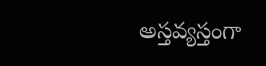అస్తవ్యస్తంగా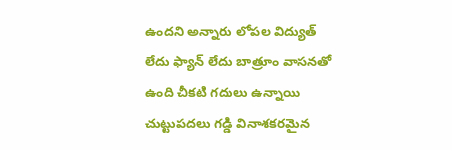ఉందని అన్నారు లోపల విద్యుత్ లేదు ఫ్యాన్ లేదు బాత్రూం వాసనతో ఉంది చీకటి గదులు ఉన్నాయి చుట్టుపదలు గడ్డి వినాశకరమైన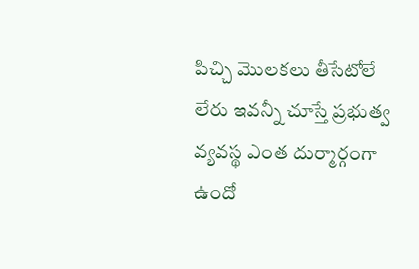పిచ్చి మొలకలు తీసేటోలే లేరు ఇవన్నీ చూస్తే ప్రభుత్వ వ్యవస్థ ఎంత దుర్మార్గంగా ఉందో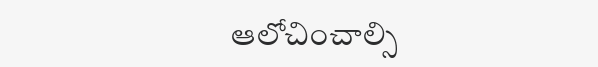ఆలోచించాల్సి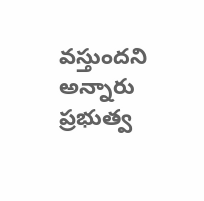వస్తుందని అన్నారు ప్రభుత్వ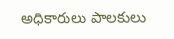అధికారులు పాలకులు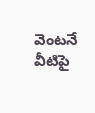వెంటనే వీటిపై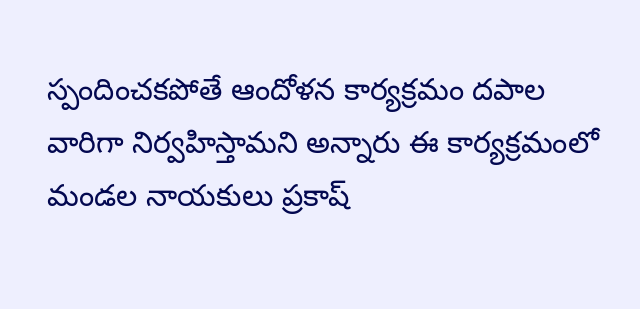స్పందించకపోతే ఆందోళన కార్యక్రమం దపాల వారిగా నిర్వహిస్తామని అన్నారు ఈ కార్యక్రమంలో మండల నాయకులు ప్రకాష్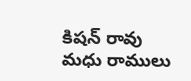కిషన్ రావు మధు రాములు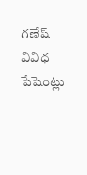గణేష్ వివిధ పేషెంట్లు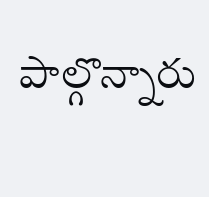పాల్గొన్నారు